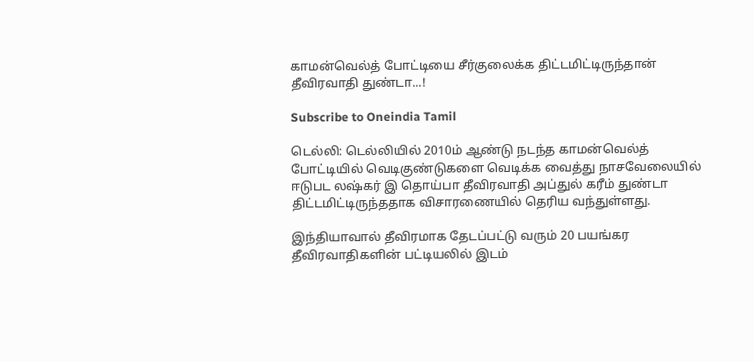காமன்வெல்த் போட்டியை சீர்குலைக்க திட்டமிட்டிருந்தான் தீவிரவாதி துண்டா...!

Subscribe to Oneindia Tamil

டெல்லி: டெல்லியில் 2010ம் ஆண்டு நடந்த காமன்வெல்த் போட்டியில் வெடிகுண்டுகளை வெடிக்க வைத்து நாசவேலையில் ஈடுபட லஷ்கர் இ தொய்பா தீவிரவாதி அப்துல் கரீம் துண்டா திட்டமிட்டிருந்ததாக விசாரணையில் தெரிய வந்துள்ளது.

இந்தியாவால் தீவிரமாக தேடப்பட்டு வரும் 20 பயங்கர தீவிரவாதிகளின் பட்டியலில் இடம்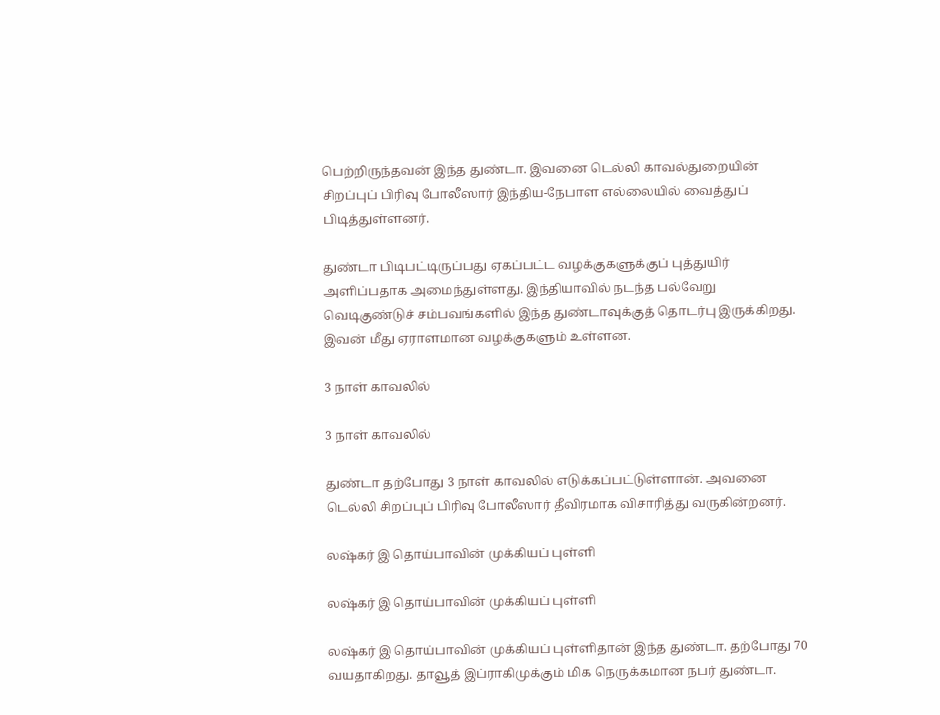பெற்றிருந்தவன் இந்த துண்டா. இவனை டெல்லி காவல்துறையின் சிறப்புப் பிரிவு போலீஸார் இந்திய-நேபாள எல்லையில் வைத்துப் பிடித்துள்ளனர்.

துண்டா பிடிபட்டிருப்பது ஏகப்பட்ட வழக்குகளுக்குப் புத்துயிர் அளிப்பதாக அமைந்துள்ளது. இந்தியாவில் நடந்த பல்வேறு வெடிகுண்டுச் சம்பவங்களில் இந்த துண்டாவுக்குத் தொடர்பு இருக்கிறது. இவன் மீது ஏராளமான வழக்குகளும் உள்ளன.

3 நாள் காவலில்

3 நாள் காவலில்

துண்டா தற்போது 3 நாள் காவலில் எடுக்கப்பட்டுள்ளான். அவனை டெல்லி சிறப்புப் பிரிவு போலீஸார் தீவிரமாக விசாரித்து வருகின்றனர்.

லஷ்கர் இ தொய்பாவின் முக்கியப் புள்ளி

லஷ்கர் இ தொய்பாவின் முக்கியப் புள்ளி

லஷ்கர் இ தொய்பாவின் முக்கியப் புள்ளிதான் இந்த துண்டா. தற்போது 70 வயதாகிறது. தாவூத் இப்ராகிமுக்கும் மிக நெருக்கமான நபர் துண்டா.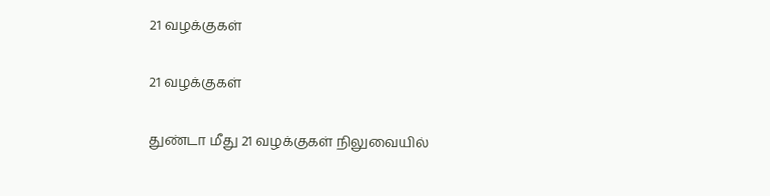21 வழக்குகள்

21 வழக்குகள்

துண்டா மீது 21 வழக்குகள் நிலுவையில்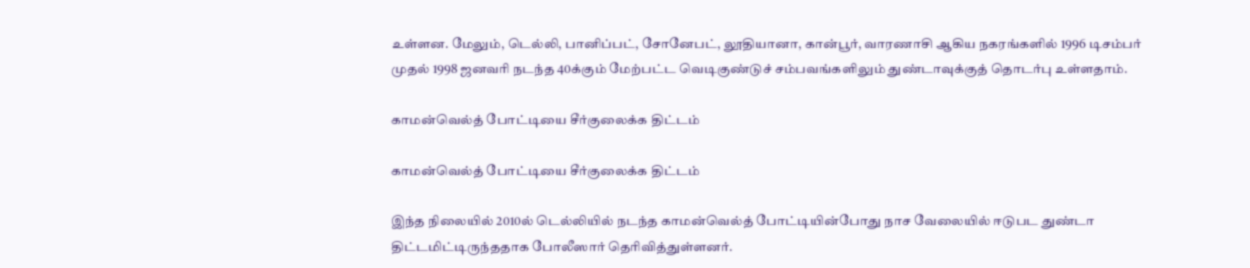உள்ளன. மேலும், டெல்லி, பானிப்பட், சோனேபட், லூதியானா, கான்பூர், வாரணாசி ஆகிய நகரங்களில் 1996 டிசம்பர் முதல் 1998 ஜனவரி நடந்த 40க்கும் மேற்பட்ட வெடிகுண்டுச் சம்பவங்களிலும் துண்டாவுக்குத் தொடர்பு உள்ளதாம்.

காமன்வெல்த் போட்டியை சீர்குலைக்க திட்டம்

காமன்வெல்த் போட்டியை சீர்குலைக்க திட்டம்

இந்த நிலையில் 2010ல் டெல்லியில் நடந்த காமன்வெல்த் போட்டியின்போது நாச வேலையில் ஈடுபட துண்டா திட்டமிட்டிருந்ததாக போலீஸார் தெரிவித்துள்ளனர்.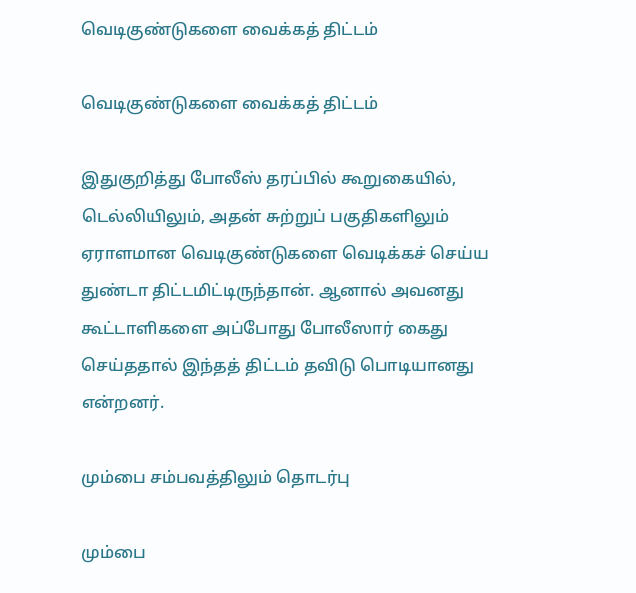வெடிகுண்டுகளை வைக்கத் திட்டம்

வெடிகுண்டுகளை வைக்கத் திட்டம்

இதுகுறித்து போலீஸ் தரப்பில் கூறுகையில், டெல்லியிலும், அதன் சுற்றுப் பகுதிகளிலும் ஏராளமான வெடிகுண்டுகளை வெடிக்கச் செய்ய துண்டா திட்டமிட்டிருந்தான். ஆனால் அவனது கூட்டாளிகளை அப்போது போலீஸார் கைது செய்ததால் இந்தத் திட்டம் தவிடு பொடியானது என்றனர்.

மும்பை சம்பவத்திலும் தொடர்பு

மும்பை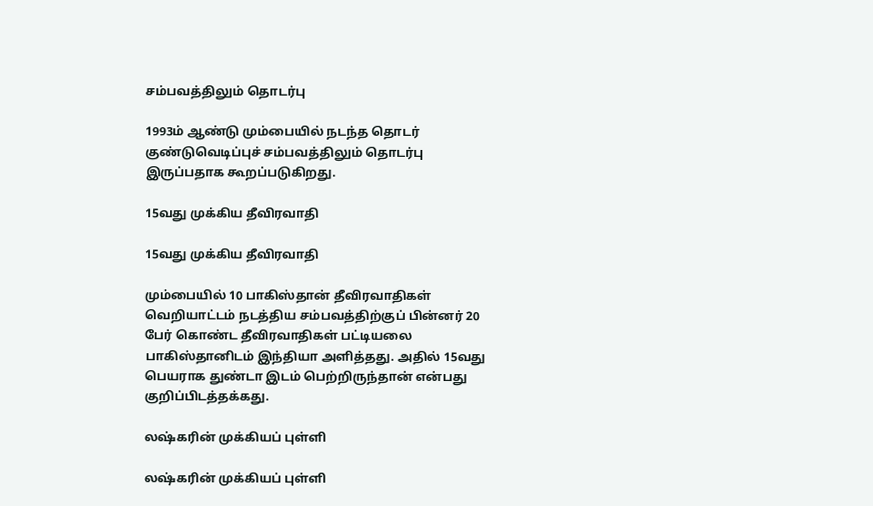சம்பவத்திலும் தொடர்பு

1993ம் ஆண்டு மும்பையில் நடந்த தொடர் குண்டுவெடிப்புச் சம்பவத்திலும் தொடர்பு இருப்பதாக கூறப்படுகிறது.

15வது முக்கிய தீவிரவாதி

15வது முக்கிய தீவிரவாதி

மும்பையில் 10 பாகிஸ்தான் தீவிரவாதிகள் வெறியாட்டம் நடத்திய சம்பவத்திற்குப் பின்னர் 20 பேர் கொண்ட தீவிரவாதிகள் பட்டியலை பாகிஸ்தானிடம் இந்தியா அளித்தது. அதில் 15வது பெயராக துண்டா இடம் பெற்றிருந்தான் என்பது குறிப்பிடத்தக்கது.

லஷ்கரின் முக்கியப் புள்ளி

லஷ்கரின் முக்கியப் புள்ளி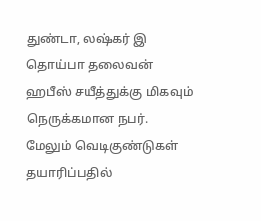துண்டா, லஷ்கர் இ தொய்பா தலைவன் ஹபீஸ் சயீத்துக்கு மிகவும் நெருக்கமான நபர். மேலும் வெடிகுண்டுகள் தயாரிப்பதில்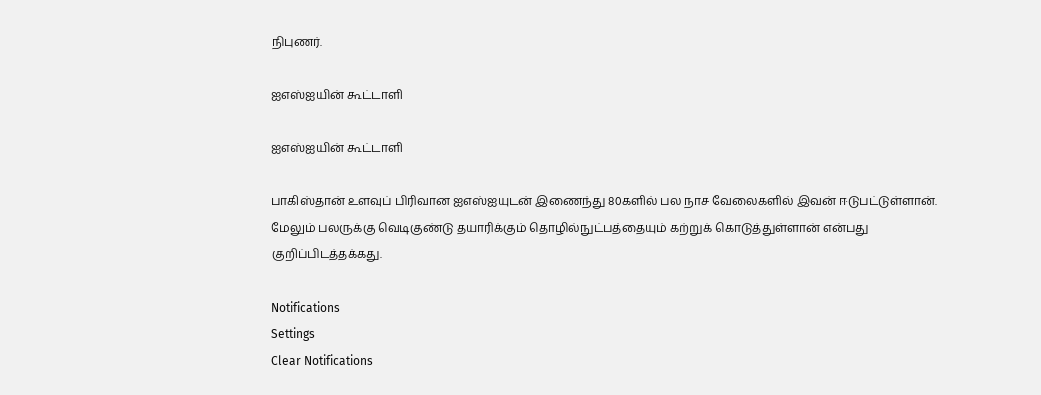நிபுணர்.

ஐஎஸ்ஐயின் கூட்டாளி

ஐஎஸ்ஐயின் கூட்டாளி

பாகிஸ்தான் உளவுப் பிரிவான ஐஎஸ்ஐயுடன் இணைந்து 80களில் பல நாச வேலைகளில் இவன் ஈடுபட்டுள்ளான். மேலும் பலருக்கு வெடிகுண்டு தயாரிக்கும் தொழில்நுட்பத்தையும் கற்றுக் கொடுத்துள்ளான் என்பது குறிப்பிடத்தக்கது.

Notifications
Settings
Clear Notifications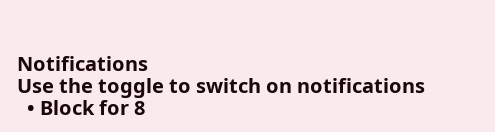Notifications
Use the toggle to switch on notifications
  • Block for 8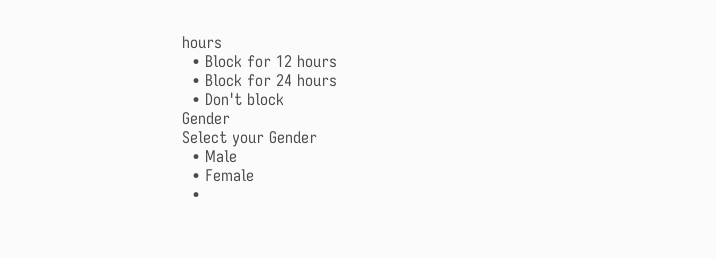hours
  • Block for 12 hours
  • Block for 24 hours
  • Don't block
Gender
Select your Gender
  • Male
  • Female
  •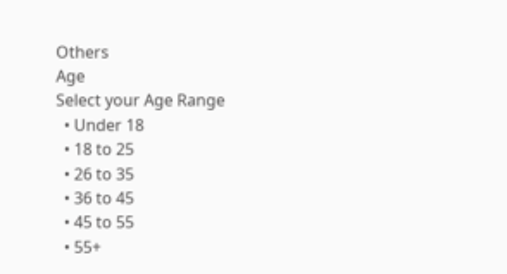Others
Age
Select your Age Range
  • Under 18
  • 18 to 25
  • 26 to 35
  • 36 to 45
  • 45 to 55
  • 55+